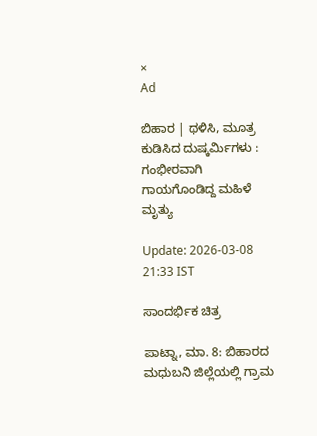×
Ad

ಬಿಹಾರ | ಥಳಿಸಿ, ಮೂತ್ರ ಕುಡಿಸಿದ ದುಷ್ಕರ್ಮಿಗಳು : ಗಂಭೀರವಾಗಿ ಗಾಯಗೊಂಡಿದ್ದ ಮಹಿಳೆ ಮೃತ್ಯು

Update: 2026-03-08 21:33 IST

ಸಾಂದರ್ಭಿಕ ಚಿತ್ರ

ಪಾಟ್ನಾ, ಮಾ. 8: ಬಿಹಾರದ ಮಧುಬನಿ ಜಿಲ್ಲೆಯಲ್ಲಿ ಗ್ರಾಮ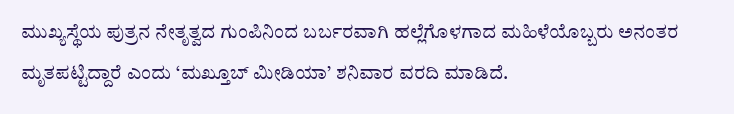ಮುಖ್ಯಸ್ಥೆಯ ಪುತ್ರನ ನೇತೃತ್ವದ ಗುಂಪಿನಿಂದ ಬರ್ಬರವಾಗಿ ಹಲ್ಲೆಗೊಳಗಾದ ಮಹಿಳೆಯೊಬ್ಬರು ಅನಂತರ ಮೃತಪಟ್ಟಿದ್ದಾರೆ ಎಂದು ‘ಮಖ್ತೂಬ್ ಮೀಡಿಯಾ’ ಶನಿವಾರ ವರದಿ ಮಾಡಿದೆ.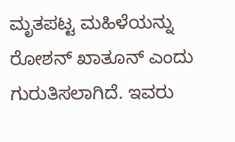ಮೃತಪಟ್ಟ ಮಹಿಳೆಯನ್ನು ರೋಶನ್ ಖಾತೂನ್ ಎಂದು ಗುರುತಿಸಲಾಗಿದೆ. ಇವರು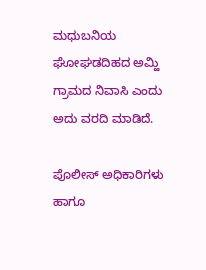ಮಧುಬನಿಯ ಘೋಘಡದಿಹದ ಅಮ್ಹಿ ಗ್ರಾಮದ ನಿವಾಸಿ ಎಂದು ಅದು ವರದಿ ಮಾಡಿದೆ.

ಪೊಲೀಸ್ ಅಧಿಕಾರಿಗಳು ಹಾಗೂ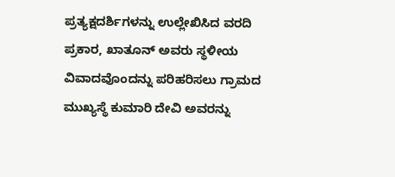ಪ್ರತ್ಯಕ್ಷದರ್ಶಿಗಳನ್ನು ಉಲ್ಲೇಖಿಸಿದ ವರದಿ ಪ್ರಕಾರ, ಖಾತೂನ್ ಅವರು ಸ್ಥಳೀಯ ವಿವಾದವೊಂದನ್ನು ಪರಿಹರಿಸಲು ಗ್ರಾಮದ ಮುಖ್ಯಸ್ಥೆ ಕುಮಾರಿ ದೇವಿ ಅವರನ್ನು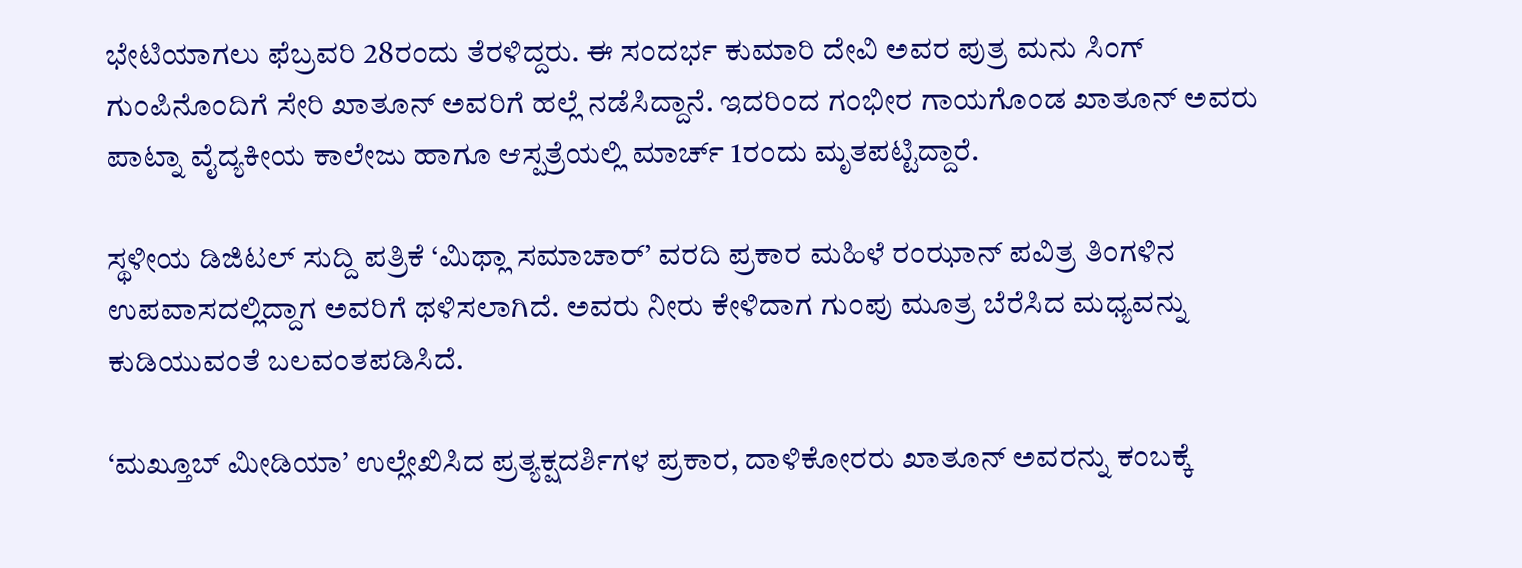ಭೇಟಿಯಾಗಲು ಫೆಬ್ರವರಿ 28ರಂದು ತೆರಳಿದ್ದರು. ಈ ಸಂದರ್ಭ ಕುಮಾರಿ ದೇವಿ ಅವರ ಪುತ್ರ ಮನು ಸಿಂಗ್ ಗುಂಪಿನೊಂದಿಗೆ ಸೇರಿ ಖಾತೂನ್ ಅವರಿಗೆ ಹಲ್ಲೆ ನಡೆಸಿದ್ದಾನೆ. ಇದರಿಂದ ಗಂಭೀರ ಗಾಯಗೊಂಡ ಖಾತೂನ್ ಅವರು ಪಾಟ್ನಾ ವೈದ್ಯಕೀಯ ಕಾಲೇಜು ಹಾಗೂ ಆಸ್ಪತ್ರೆಯಲ್ಲಿ ಮಾರ್ಚ್ 1ರಂದು ಮೃತಪಟ್ಟಿದ್ದಾರೆ.

ಸ್ಥಳೀಯ ಡಿಜಿಟಲ್ ಸುದ್ದಿ ಪತ್ರಿಕೆ ‘ಮಿಥ್ಲಾ ಸಮಾಚಾರ್’ ವರದಿ ಪ್ರಕಾರ ಮಹಿಳೆ ರಂಝಾನ್ ಪವಿತ್ರ ತಿಂಗಳಿನ ಉಪವಾಸದಲ್ಲಿದ್ದಾಗ ಅವರಿಗೆ ಥಳಿಸಲಾಗಿದೆ. ಅವರು ನೀರು ಕೇಳಿದಾಗ ಗುಂಪು ಮೂತ್ರ ಬೆರೆಸಿದ ಮಧ್ಯವನ್ನು ಕುಡಿಯುವಂತೆ ಬಲವಂತಪಡಿಸಿದೆ.

‘ಮಖ್ತೂಬ್ ಮೀಡಿಯಾ’ ಉಲ್ಲೇಖಿಸಿದ ಪ್ರತ್ಯಕ್ಷದರ್ಶಿಗಳ ಪ್ರಕಾರ, ದಾಳಿಕೋರರು ಖಾತೂನ್ ಅವರನ್ನು ಕಂಬಕ್ಕೆ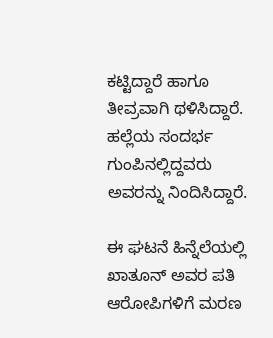ಕಟ್ಟಿದ್ದಾರೆ ಹಾಗೂ ತೀವ್ರವಾಗಿ ಥಳಿಸಿದ್ದಾರೆ. ಹಲ್ಲೆಯ ಸಂದರ್ಭ ಗುಂಪಿನಲ್ಲಿದ್ದವರು ಅವರನ್ನು ನಿಂದಿಸಿದ್ದಾರೆ.

ಈ ಘಟನೆ ಹಿನ್ನೆಲೆಯಲ್ಲಿ ಖಾತೂನ್ ಅವರ ಪತಿ ಆರೋಪಿಗಳಿಗೆ ಮರಣ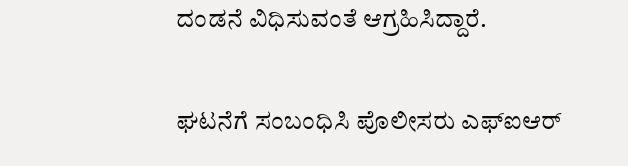ದಂಡನೆ ವಿಧಿಸುವಂತೆ ಆಗ್ರಹಿಸಿದ್ದಾರೆ.

ಘಟನೆಗೆ ಸಂಬಂಧಿಸಿ ಪೊಲೀಸರು ಎಫ್‌ಐಆರ್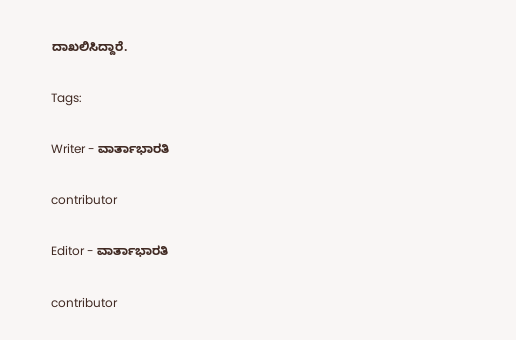ದಾಖಲಿಸಿದ್ದಾರೆ.

Tags:

Writer - ವಾರ್ತಾಭಾರತಿ

contributor

Editor - ವಾರ್ತಾಭಾರತಿ

contributor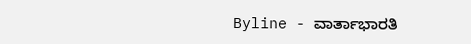Byline - ವಾರ್ತಾಭಾರತಿ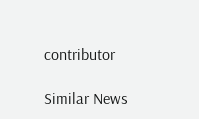contributor

Similar News